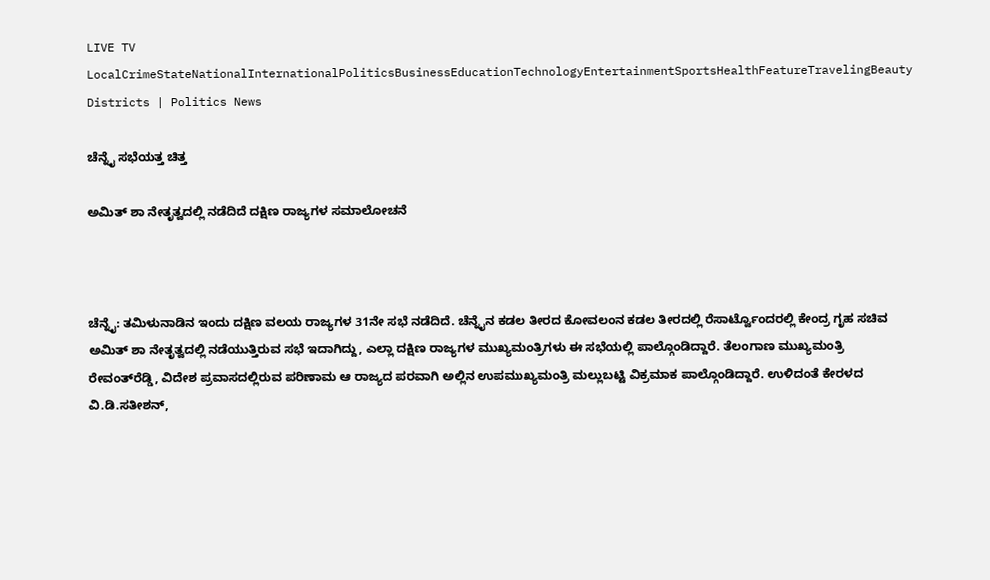LIVE TV LocalCrimeStateNationalInternationalPoliticsBusinessEducationTechnologyEntertainmentSportsHealthFeatureTravelingBeauty
Districts | Politics News

ಚೆನ್ನೈ ಸಭೆಯತ್ತ ಚಿತ್ತ

ಅಮಿತ್ ಶಾ ನೇತೃತ್ವದಲ್ಲಿ ನಡೆದಿದೆ ದಕ್ಷಿಣ ರಾಜ್ಯಗಳ ಸಮಾಲೋಚನೆ



ಚೆನ್ನೈ: ತಮಿಳುನಾಡಿನ ಇಂದು ದಕ್ಷಿಣ ವಲಯ ರಾಜ್ಯಗಳ 31ನೇ ಸಭೆ ನಡೆದಿದೆ. ಚೆನ್ನೈನ ಕಡಲ ತೀರದ ಕೋವಲಂನ ಕಡಲ ತೀರದಲ್ಲಿ ರೆಸಾರ್ಟ್ವೊಂದರಲ್ಲಿ ಕೇಂದ್ರ ಗೃಹ ಸಚಿವ ಅಮಿತ್ ಶಾ ನೇತೃತ್ವದಲ್ಲಿ ನಡೆಯುತ್ತಿರುವ ಸಭೆ ಇದಾಗಿದ್ದು, ಎಲ್ಲಾ ದಕ್ಷಿಣ ರಾಜ್ಯಗಳ ಮುಖ್ಯಮಂತ್ರಿಗಳು ಈ ಸಭೆಯಲ್ಲಿ ಪಾಲ್ಗೊಂಡಿದ್ದಾರೆ. ತೆಲಂಗಾಣ ಮುಖ್ಯಮಂತ್ರಿ ರೇವಂತ್‌ರೆಡ್ಡಿ, ವಿದೇಶ ಪ್ರವಾಸದಲ್ಲಿರುವ ಪರಿಣಾಮ ಆ ರಾಜ್ಯದ ಪರವಾಗಿ ಅಲ್ಲಿನ ಉಪಮುಖ್ಯಮಂತ್ರಿ ಮಲ್ಲುಬಟ್ಟಿ ವಿಕ್ರಮಾಕ ಪಾಲ್ಗೊಂಡಿದ್ದಾರೆ. ಉಳಿದಂತೆ ಕೇರಳದ ವಿ.ಡಿ.ಸತೀಶನ್,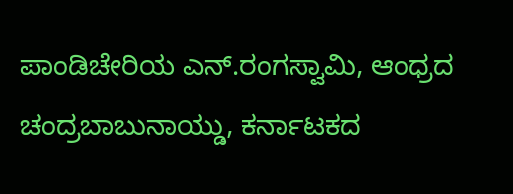ಪಾಂಡಿಚೇರಿಯ ಎನ್.ರಂಗಸ್ವಾಮಿ, ಆಂಧ್ರದ ಚಂದ್ರಬಾಬುನಾಯ್ಡು, ಕರ್ನಾಟಕದ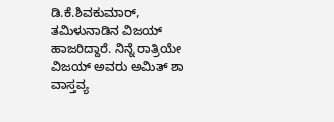ಡಿ.ಕೆ.ಶಿವಕುಮಾರ್, ತಮಿಳುನಾಡಿನ ವಿಜಯ್ ಹಾಜರಿದ್ದಾರೆ. ನಿನ್ನೆ ರಾತ್ರಿಯೇ ವಿಜಯ್ ಅವರು ಅಮಿತ್ ಶಾ ವಾಸ್ತವ್ಯ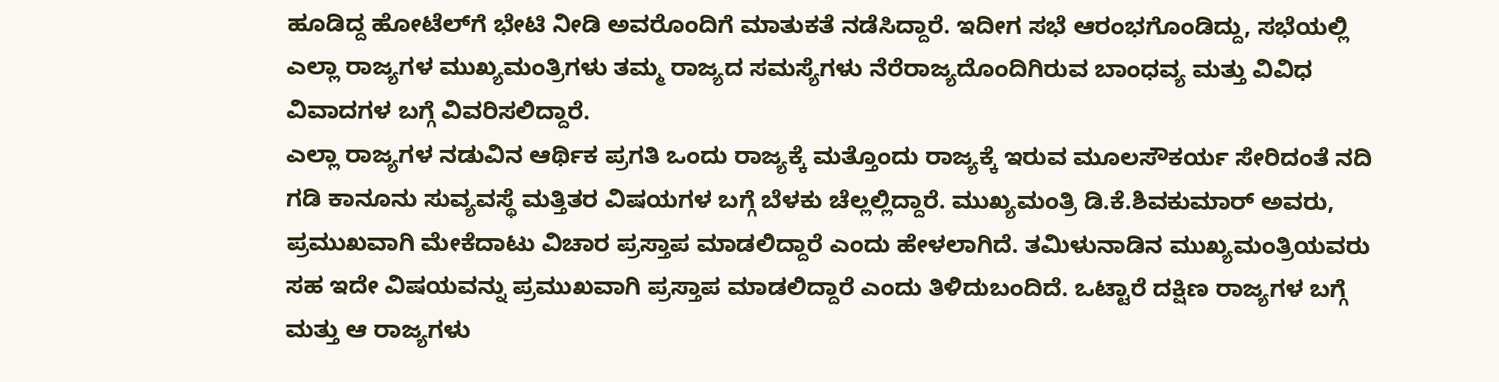ಹೂಡಿದ್ದ ಹೋಟೆಲ್‌ಗೆ ಭೇಟಿ ನೀಡಿ ಅವರೊಂದಿಗೆ ಮಾತುಕತೆ ನಡೆಸಿದ್ದಾರೆ. ಇದೀಗ ಸಭೆ ಆರಂಭಗೊಂಡಿದ್ದು, ಸಭೆಯಲ್ಲಿ ಎಲ್ಲಾ ರಾಜ್ಯಗಳ ಮುಖ್ಯಮಂತ್ರಿಗಳು ತಮ್ಮ ರಾಜ್ಯದ ಸಮಸ್ಯೆಗಳು ನೆರೆರಾಜ್ಯದೊಂದಿಗಿರುವ ಬಾಂಧವ್ಯ ಮತ್ತು ವಿವಿಧ ವಿವಾದಗಳ ಬಗ್ಗೆ ವಿವರಿಸಲಿದ್ದಾರೆ.
ಎಲ್ಲಾ ರಾಜ್ಯಗಳ ನಡುವಿನ ಆರ್ಥಿಕ ಪ್ರಗತಿ ಒಂದು ರಾಜ್ಯಕ್ಕೆ ಮತ್ತೊಂದು ರಾಜ್ಯಕ್ಕೆ ಇರುವ ಮೂಲಸೌಕರ್ಯ ಸೇರಿದಂತೆ ನದಿ ಗಡಿ ಕಾನೂನು ಸುವ್ಯವಸ್ಥೆ ಮತ್ತಿತರ ವಿಷಯಗಳ ಬಗ್ಗೆ ಬೆಳಕು ಚೆಲ್ಲಲ್ಲಿದ್ದಾರೆ. ಮುಖ್ಯಮಂತ್ರಿ ಡಿ.ಕೆ.ಶಿವಕುಮಾರ್ ಅವರು, ಪ್ರಮುಖವಾಗಿ ಮೇಕೆದಾಟು ವಿಚಾರ ಪ್ರಸ್ತಾಪ ಮಾಡಲಿದ್ದಾರೆ ಎಂದು ಹೇಳಲಾಗಿದೆ. ತಮಿಳುನಾಡಿನ ಮುಖ್ಯಮಂತ್ರಿಯವರು ಸಹ ಇದೇ ವಿಷಯವನ್ನು ಪ್ರಮುಖವಾಗಿ ಪ್ರಸ್ತಾಪ ಮಾಡಲಿದ್ದಾರೆ ಎಂದು ತಿಳಿದುಬಂದಿದೆ. ಒಟ್ಟಾರೆ ದಕ್ಷಿಣ ರಾಜ್ಯಗಳ ಬಗ್ಗೆ ಮತ್ತು ಆ ರಾಜ್ಯಗಳು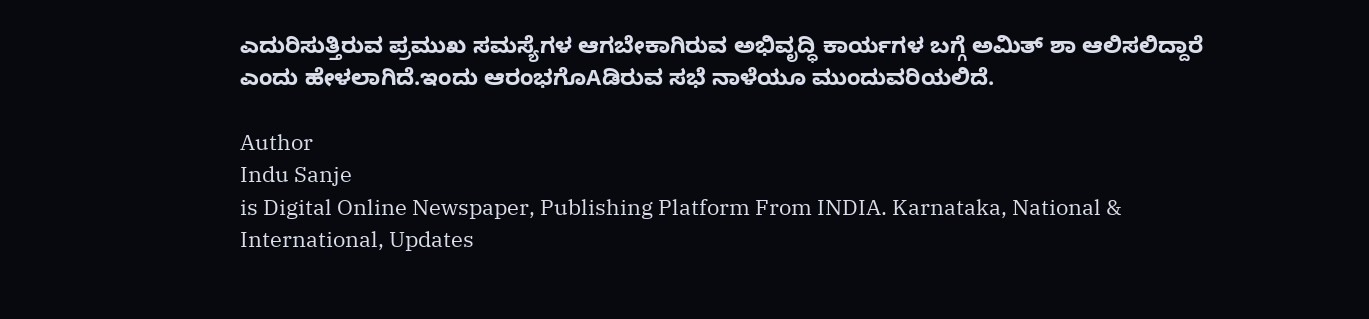ಎದುರಿಸುತ್ತಿರುವ ಪ್ರಮುಖ ಸಮಸ್ಯೆಗಳ ಆಗಬೇಕಾಗಿರುವ ಅಭಿವೃದ್ಧಿ ಕಾರ್ಯಗಳ ಬಗ್ಗೆ ಅಮಿತ್ ಶಾ ಆಲಿಸಲಿದ್ದಾರೆ ಎಂದು ಹೇಳಲಾಗಿದೆ.ಇಂದು ಆರಂಭಗೊAಡಿರುವ ಸಭೆ ನಾಳೆಯೂ ಮುಂದುವರಿಯಲಿದೆ.

Author
Indu Sanje
is Digital Online Newspaper, Publishing Platform From INDIA. Karnataka, National & International, Updates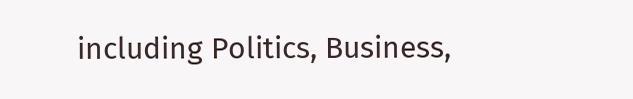including Politics, Business,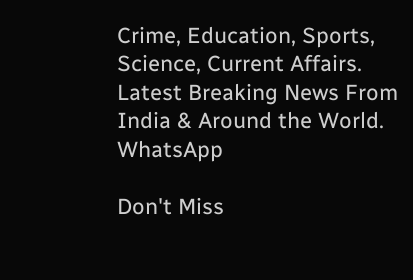Crime, Education, Sports, Science, Current Affairs. Latest Breaking News From India & Around the World.
WhatsApp

Don't Miss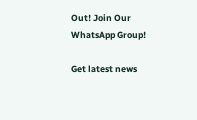Out! Join Our WhatsApp Group!

Get latest news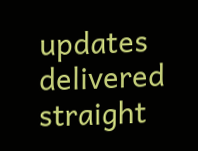updates delivered straight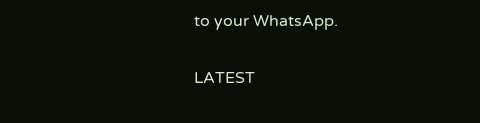to your WhatsApp.

LATEST